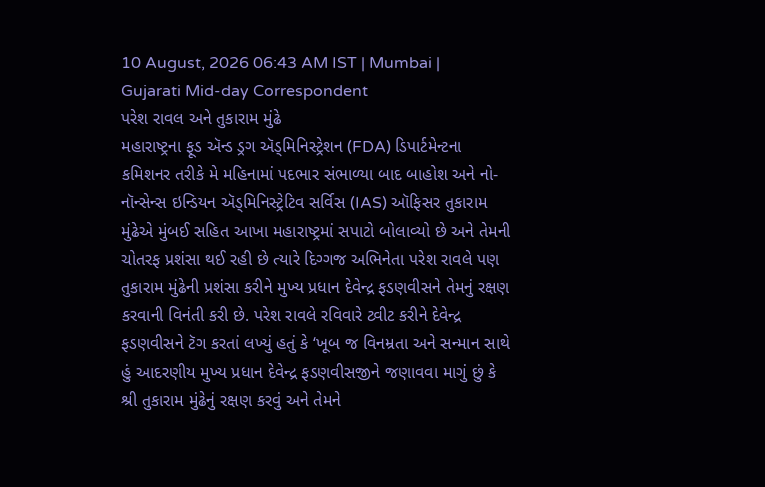10 August, 2026 06:43 AM IST | Mumbai | Gujarati Mid-day Correspondent
પરેશ રાવલ અને તુકારામ મુંઢે
મહારાષ્ટ્રના ફૂડ ઍન્ડ ડ્રગ ઍડ્મિનિસ્ટ્રેશન (FDA) ડિપાર્ટમેન્ટના કમિશનર તરીકે મે મહિનામાં પદભાર સંભાળ્યા બાદ બાહોશ અને નો-નૉન્સેન્સ ઇન્ડિયન ઍડ્મિનિસ્ટ્રેટિવ સર્વિસ (IAS) ઑફિસર તુકારામ મુંઢેએ મુંબઈ સહિત આખા મહારાષ્ટ્રમાં સપાટો બોલાવ્યો છે અને તેમની ચોતરફ પ્રશંસા થઈ રહી છે ત્યારે દિગ્ગજ અભિનેતા પરેશ રાવલે પણ તુકારામ મુંઢેની પ્રશંસા કરીને મુખ્ય પ્રધાન દેવેન્દ્ર ફડણવીસને તેમનું રક્ષણ કરવાની વિનંતી કરી છે. પરેશ રાવલે રવિવારે ટ્વીટ કરીને દેવેન્દ્ર ફડણવીસને ટૅગ કરતાં લખ્યું હતું કે ‘ખૂબ જ વિનમ્રતા અને સન્માન સાથે હું આદરણીય મુખ્ય પ્રધાન દેવેન્દ્ર ફડણવીસજીને જણાવવા માગું છું કે શ્રી તુકારામ મુંઢેનું રક્ષણ કરવું અને તેમને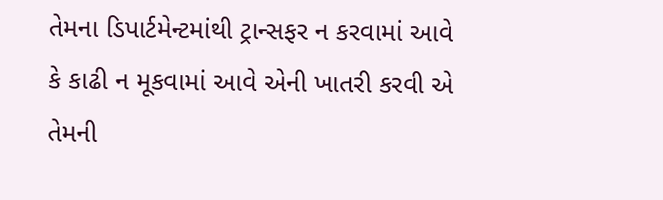તેમના ડિપાર્ટમેન્ટમાંથી ટ્રાન્સફર ન કરવામાં આવે કે કાઢી ન મૂકવામાં આવે એની ખાતરી કરવી એ તેમની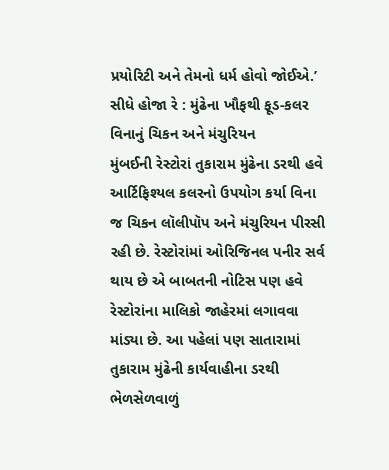પ્રયોરિટી અને તેમનો ધર્મ હોવો જોઈએ.’
સીધે હોજા રે : મુંઢેના ખૌફથી ફૂડ-કલર વિનાનું ચિકન અને મંચુરિયન
મુંબઈની રેસ્ટોરાં તુકારામ મુંઢેના ડરથી હવે આર્ટિફિશ્યલ કલરનો ઉપયોગ કર્યા વિના જ ચિકન લૉલીપૉપ અને મંચુરિયન પીરસી રહી છે. રેસ્ટોરાંમાં ઓરિજિનલ પનીર સર્વ થાય છે એ બાબતની નોટિસ પણ હવે રેસ્ટોરાંના માલિકો જાહેરમાં લગાવવા માંડ્યા છે. આ પહેલાં પણ સાતારામાં તુકારામ મુંઢેની કાર્યવાહીના ડરથી ભેળસેળવાળું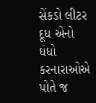સેંકડો લીટર દૂધ એનો ધંધો કરનારાઓએ પોતે જ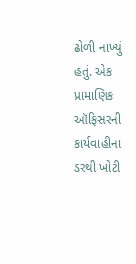ઢોળી નાખ્યું હતું. એક પ્રામાણિક ઑફિસરની કાર્યવાહીના ડરથી ખોટી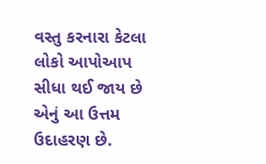વસ્તુ કરનારા કેટલા લોકો આપોઆપ સીધા થઈ જાય છે એનું આ ઉત્તમ ઉદાહરણ છે.